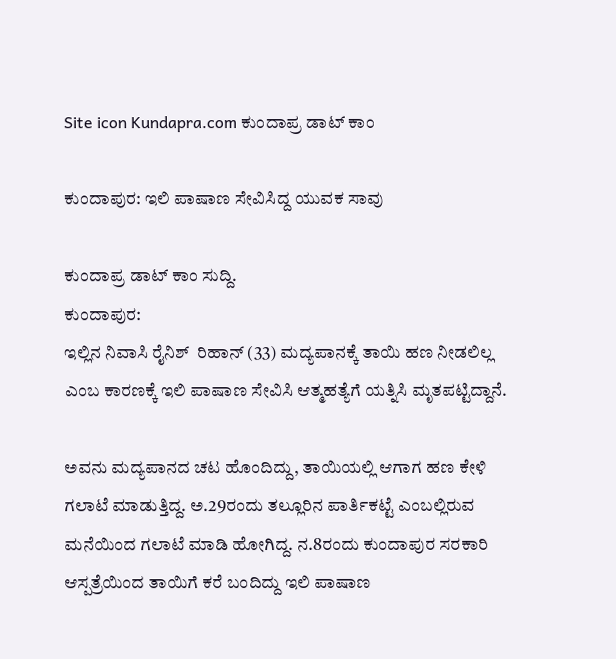Site icon Kundapra.com ಕುಂದಾಪ್ರ ಡಾಟ್ ಕಾಂ

ಕುಂದಾಪುರ: ಇಲಿ ಪಾಷಾಣ ಸೇವಿಸಿದ್ದ ಯುವಕ ಸಾವು

ಕುಂದಾಪ್ರ ಡಾಟ್‌ ಕಾಂ ಸುದ್ದಿ.
ಕುಂದಾಪುರ:
ಇಲ್ಲಿನ ನಿವಾಸಿ ರೈನಿಶ್  ರಿಹಾನ್ (33) ಮದ್ಯಪಾನಕ್ಕೆ ತಾಯಿ ಹಣ ನೀಡಲಿಲ್ಲ ಎಂಬ ಕಾರಣಕ್ಕೆ ಇಲಿ ಪಾಷಾಣ ಸೇವಿಸಿ ಆತ್ಮಹತ್ಯೆಗೆ ಯತ್ನಿಸಿ ಮೃತಪಟ್ಟಿದ್ದಾನೆ.

ಅವನು ಮದ್ಯಪಾನದ ಚಟ ಹೊಂದಿದ್ದು, ತಾಯಿಯಲ್ಲಿ ಆಗಾಗ ಹಣ ಕೇಳಿ ಗಲಾಟೆ ಮಾಡುತ್ತಿದ್ದ. ಅ.29ರಂದು ತಲ್ಲೂರಿನ ಪಾರ್ತಿಕಟ್ಟೆ ಎಂಬಲ್ಲಿರುವ ಮನೆಯಿಂದ ಗಲಾಟೆ ಮಾಡಿ ಹೋಗಿದ್ದ. ನ.8ರಂದು ಕುಂದಾಪುರ ಸರಕಾರಿ ಆಸ್ಪತ್ರೆಯಿಂದ ತಾಯಿಗೆ ಕರೆ ಬಂದಿದ್ದು ಇಲಿ ಪಾಷಾಣ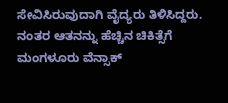ಸೇವಿಸಿರುವುದಾಗಿ ವೈದ್ಯರು ತಿಳಿಸಿದ್ದರು. ನಂತರ ಆತನನ್ನು ಹೆಚ್ಚಿನ ಚಿಕಿತ್ಸೆಗೆ ಮಂಗಳೂರು ವೆನ್ಸಾಕ್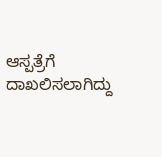ಆಸ್ಪತ್ರೆಗೆ ದಾಖಲಿಸಲಾಗಿದ್ದು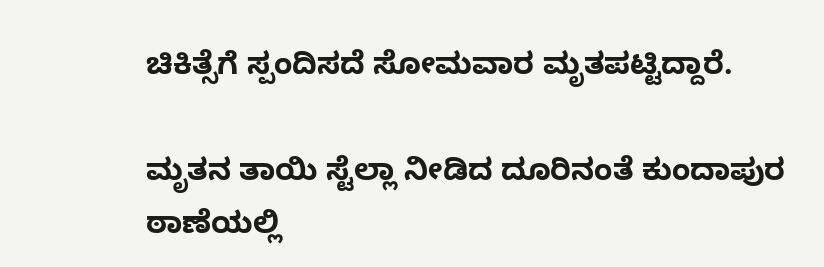ಚಿಕಿತ್ಸೆಗೆ ಸ್ಪಂದಿಸದೆ ಸೋಮವಾರ ಮೃತಪಟ್ಟಿದ್ದಾರೆ.

ಮೃತನ ತಾಯಿ ಸ್ಟೆಲ್ಲಾ ನೀಡಿದ ದೂರಿನಂತೆ ಕುಂದಾಪುರ ಠಾಣೆಯಲ್ಲಿ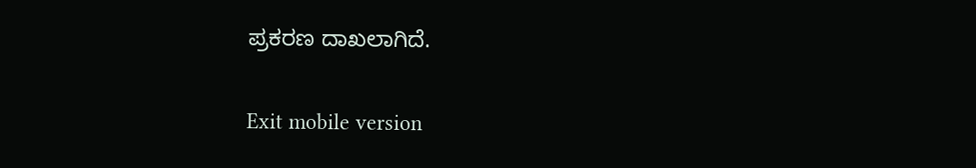ಪ್ರಕರಣ ದಾಖಲಾಗಿದೆ.

Exit mobile version